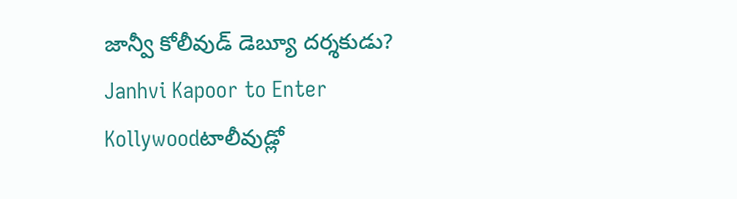జాన్వీ కోలీవుడ్ డెబ్యూ దర్శకుడు?
Janhvi Kapoor to Enter Kollywoodటాలీవుడ్లో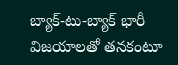బ్యాక్-టు-బ్యాక్ భారీ విజయాలతో తనకంటూ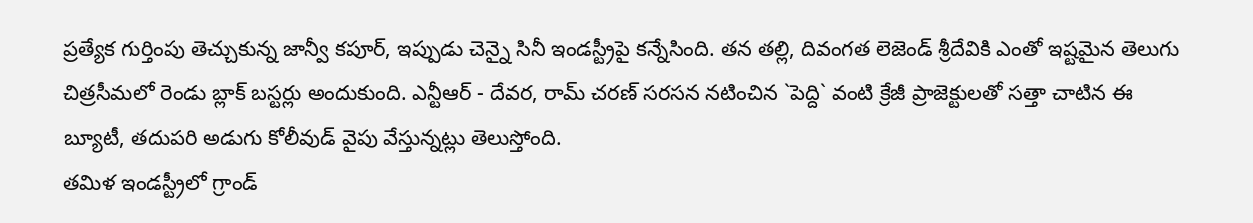ప్రత్యేక గుర్తింపు తెచ్చుకున్న జాన్వీ కపూర్, ఇప్పుడు చెన్నై సినీ ఇండస్ట్రీపై కన్నేసింది. తన తల్లి, దివంగత లెజెండ్ శ్రీదేవికి ఎంతో ఇష్టమైన తెలుగు చిత్రసీమలో రెండు బ్లాక్ బస్టర్లు అందుకుంది. ఎన్టీఆర్ - దేవర, రామ్ చరణ్ సరసన నటించిన `పెద్ది` వంటి క్రేజీ ప్రాజెక్టులతో సత్తా చాటిన ఈ బ్యూటీ, తదుపరి అడుగు కోలీవుడ్ వైపు వేస్తున్నట్లు తెలుస్తోంది.
తమిళ ఇండస్ట్రీలో గ్రాండ్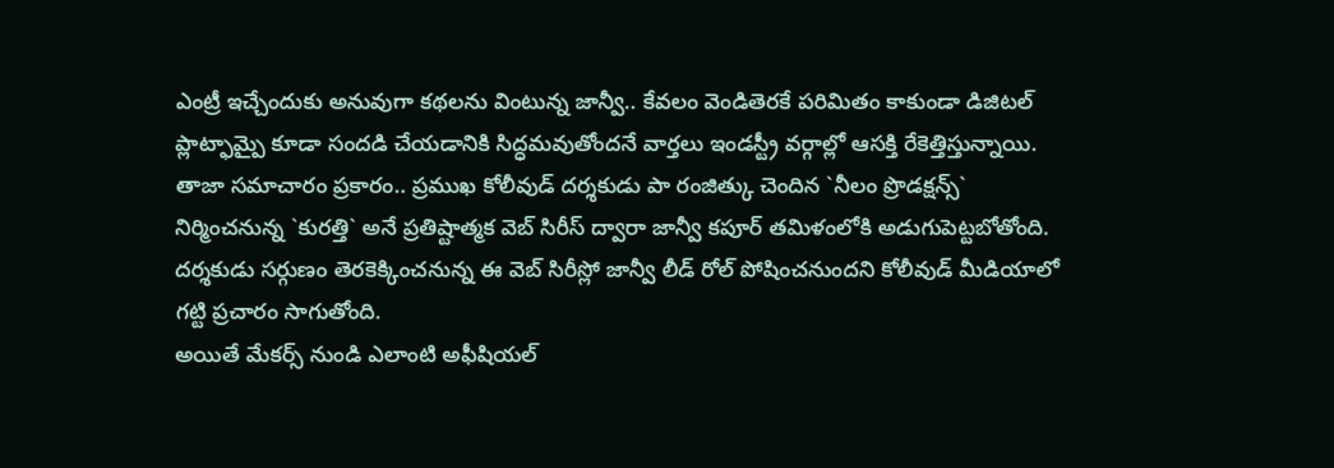ఎంట్రీ ఇచ్చేందుకు అనువుగా కథలను వింటున్న జాన్వీ.. కేవలం వెండితెరకే పరిమితం కాకుండా డిజిటల్ ప్లాట్ఫామ్పై కూడా సందడి చేయడానికి సిద్ధమవుతోందనే వార్తలు ఇండస్ట్రీ వర్గాల్లో ఆసక్తి రేకెత్తిస్తున్నాయి.
తాజా సమాచారం ప్రకారం.. ప్రముఖ కోలీవుడ్ దర్శకుడు పా రంజిత్కు చెందిన `నీలం ప్రొడక్షన్స్` నిర్మించనున్న `కురత్తి` అనే ప్రతిష్టాత్మక వెబ్ సిరీస్ ద్వారా జాన్వీ కపూర్ తమిళంలోకి అడుగుపెట్టబోతోంది. దర్శకుడు సర్గుణం తెరకెక్కించనున్న ఈ వెబ్ సిరీస్లో జాన్వీ లీడ్ రోల్ పోషించనుందని కోలీవుడ్ మీడియాలో గట్టి ప్రచారం సాగుతోంది.
అయితే మేకర్స్ నుండి ఎలాంటి అఫీషియల్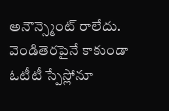అనౌన్స్మెంట్ రాలేదు. వెండితెరపైనే కాకుండా ఓటీటీ స్పేస్లోనూ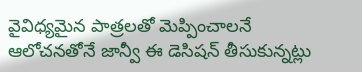వైవిధ్యమైన పాత్రలతో మెప్పించాలనే ఆలోచనతోనే జాన్వీ ఈ డెసిషన్ తీసుకున్నట్లు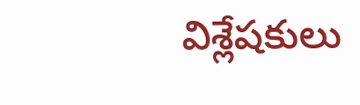విశ్లేషకులు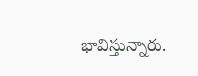భావిస్తున్నారు.